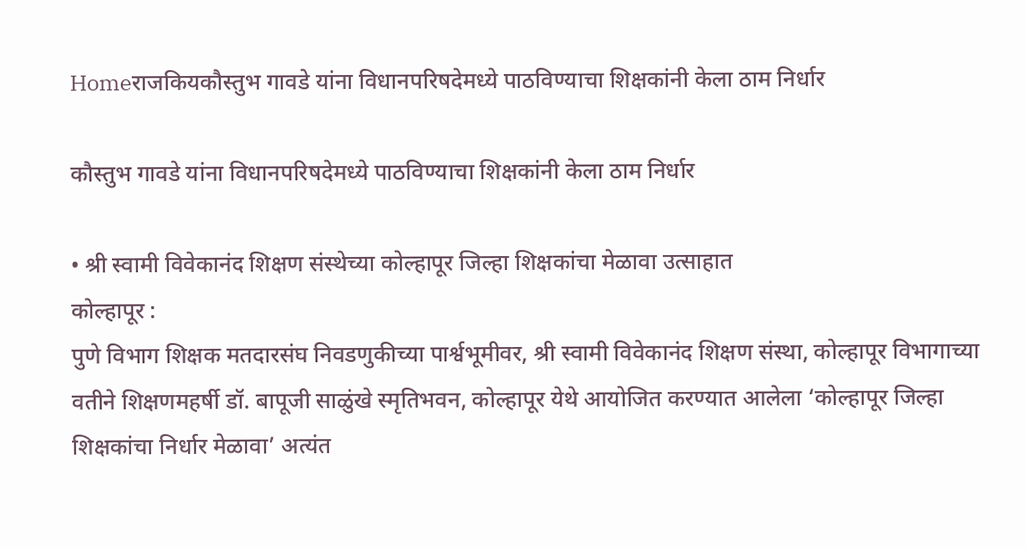Homeराजकियकौस्तुभ गावडे यांना विधानपरिषदेमध्ये पाठविण्याचा शिक्षकांनी केला ठाम निर्धार

कौस्तुभ गावडे यांना विधानपरिषदेमध्ये पाठविण्याचा शिक्षकांनी केला ठाम निर्धार

• श्री स्वामी विवेकानंद शिक्षण संस्थेच्या कोल्हापूर जिल्हा शिक्षकांचा मेळावा उत्साहात
कोल्हापूर :
पुणे विभाग शिक्षक मतदारसंघ निवडणुकीच्या पार्श्वभूमीवर, श्री स्वामी विवेकानंद शिक्षण संस्था, कोल्हापूर विभागाच्या वतीने शिक्षणमहर्षी डॉ. बापूजी साळुंखे स्मृतिभवन, कोल्हापूर येथे आयोजित करण्यात आलेला ‘कोल्हापूर जिल्हा शिक्षकांचा निर्धार मेळावा’ अत्यंत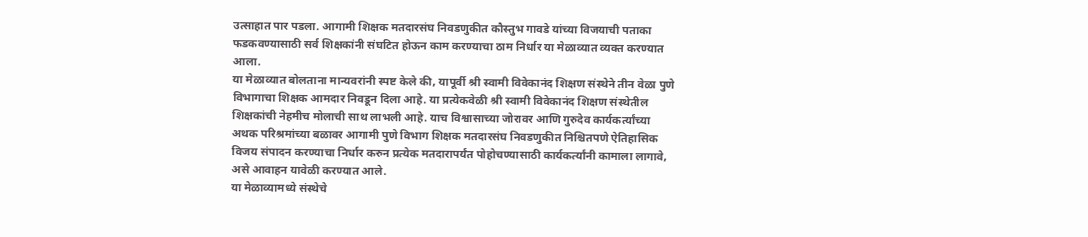उत्साहात पार पडला. आगामी शिक्षक मतदारसंघ निवडणुकीत कौस्तुभ गावडे यांच्या विजयाची पताका फडकवण्यासाठी सर्व शिक्षकांनी संघटित होऊन काम करण्याचा ठाम निर्धार या मेळाव्यात व्यक्त करण्यात आला.
या मेळाव्यात बोलताना मान्यवरांनी स्पष्ट केले की, यापूर्वी श्री स्वामी विवेकानंद शिक्षण संस्थेने तीन वेळा पुणे विभागाचा शिक्षक आमदार निवडून दिला आहे. या प्रत्येकवेळी श्री स्वामी विवेकानंद शिक्षण संस्थेतील शिक्षकांची नेहमीच मोलाची साथ लाभली आहे. याच विश्वासाच्या जोरावर आणि गुरुदेव कार्यकर्त्यांच्या अथक परिश्रमांच्या बळावर आगामी पुणे विभाग शिक्षक मतदारसंघ निवडणुकीत निश्चितपणे ऐतिहासिक विजय संपादन करण्याचा निर्धार करुन प्रत्येक मतदारापर्यंत पोहोचण्यासाठी कार्यकर्त्यांनी कामाला लागावे, असे आवाहन यावेळी करण्यात आले.
या मेळाव्यामध्ये संस्थेचे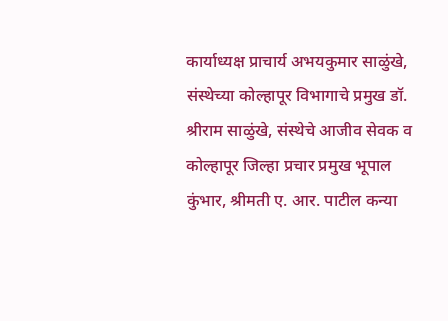कार्याध्यक्ष प्राचार्य अभयकुमार साळुंखे, संस्थेच्या कोल्हापूर विभागाचे प्रमुख डॉ. श्रीराम साळुंखे, संस्थेचे आजीव सेवक व कोल्हापूर जिल्हा प्रचार प्रमुख भूपाल कुंभार, श्रीमती ए. आर. पाटील कन्या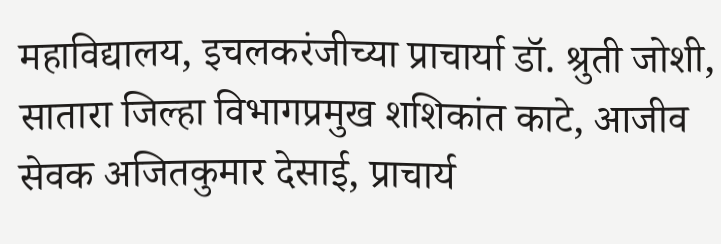महाविद्यालय, इचलकरंजीच्या प्राचार्या डॉ. श्रुती जोशी, सातारा जिल्हा विभागप्रमुख शशिकांत काटे, आजीव सेवक अजितकुमार देसाई, प्राचार्य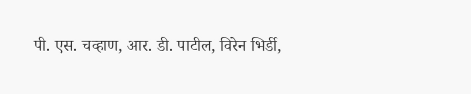पी. एस. चव्हाण, आर. डी. पाटील, विरेन भिर्डी,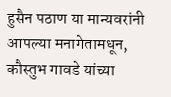हुसैन पठाण या मान्यवरांनी आपल्या मनागेतामधून, कौस्तुभ गावडे यांच्या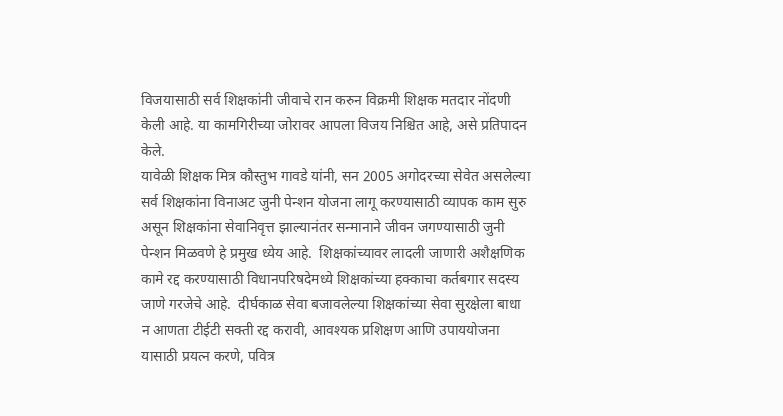विजयासाठी सर्व शिक्षकांनी जीवाचे रान करुन विक्रमी शिक्षक मतदार नोंदणी केली आहे. या कामगिरीच्या जोरावर आपला विजय निश्चित आहे, असे प्रतिपादन केले.
यावेळी शिक्षक मित्र कौस्तुभ गावडे यांनी, सन 2005 अगोदरच्या सेवेत असलेल्या सर्व शिक्षकांना विनाअट जुनी पेन्शन योजना लागू करण्यासाठी व्यापक काम सुरु असून शिक्षकांना सेवानिवृत्त झाल्यानंतर सन्मानाने जीवन जगण्यासाठी जुनी पेन्शन मिळवणे हे प्रमुख ध्येय आहे.  शिक्षकांच्यावर लादली जाणारी अशैक्षणिक कामे रद्द करण्यासाठी विधानपरिषदेमध्ये शिक्षकांच्या हक्काचा कर्तबगार सदस्य जाणे गरजेचे आहे.  दीर्घकाळ सेवा बजावलेल्या शिक्षकांच्या सेवा सुरक्षेला बाधा न आणता टीईटी सक्ती रद्द करावी, आवश्यक प्रशिक्षण आणि उपाययोजना यासाठी प्रयत्न करणे, पवित्र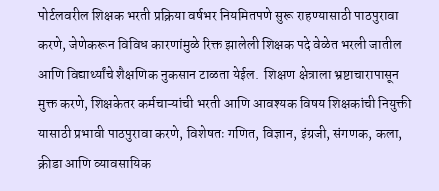पोर्टलवरील शिक्षक भरती प्रक्रिया वर्षभर नियमितपणे सुरू राहण्यासाठी पाठपुरावा करणे, जेणेकरून विविध कारणांमुळे रिक्त झालेली शिक्षक पदे वेळेत भरली जातील आणि विद्यार्थ्यांचे शैक्षणिक नुकसान टाळता येईल.  शिक्षण क्षेत्राला भ्रष्टाचारापासून मुक्त करणे, शिक्षकेतर कर्मचाऱ्यांची भरती आणि आवश्यक विषय शिक्षकांची नियुक्ती यासाठी प्रभावी पाठपुरावा करणे, विशेषतः गणित, विज्ञान, इंग्रजी, संगणक, कला, क्रीडा आणि व्यावसायिक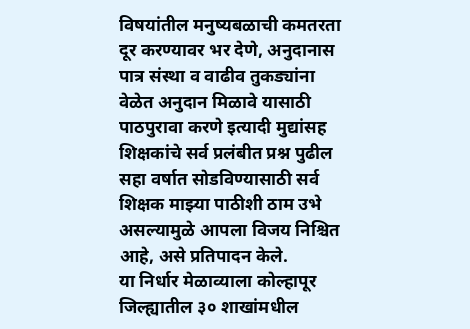विषयांतील मनुष्यबळाची कमतरता दूर करण्यावर भर देणे, अनुदानास पात्र संस्था व वाढीव तुकड्यांना वेळेत अनुदान मिळावे यासाठी पाठपुरावा करणे इत्यादी मुद्यांसह शिक्षकांचे सर्व प्रलंबीत प्रश्न पुढील सहा वर्षात सोडविण्यासाठी सर्व शिक्षक माझ्या पाठीशी ठाम उभे असल्यामुळे आपला विजय निश्चित आहे, असे प्रतिपादन केले.
या निर्धार मेळाव्याला कोल्हापूर जिल्ह्यातील ३० शाखांमधील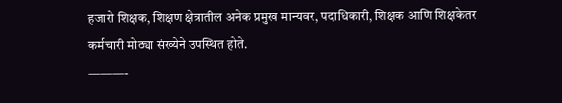हजारो शिक्षक, शिक्षण क्षेत्रातील अनेक प्रमुख मान्यवर, पदाधिकारी, शिक्षक आणि शिक्षकेतर कर्मचारी मोठ्या संख्येने उपस्थित होते.
———-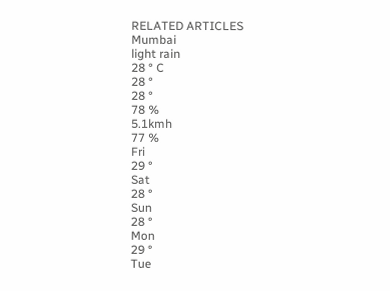RELATED ARTICLES
Mumbai
light rain
28 ° C
28 °
28 °
78 %
5.1kmh
77 %
Fri
29 °
Sat
28 °
Sun
28 °
Mon
29 °
Tue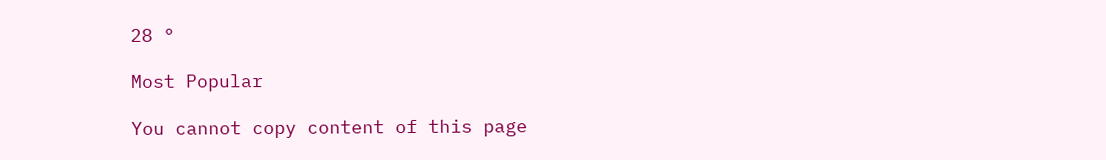28 °

Most Popular

You cannot copy content of this page